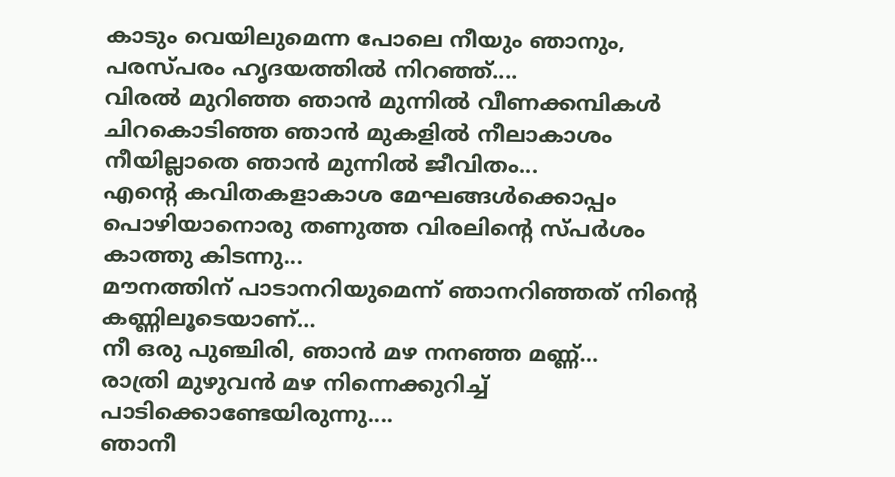കാടും വെയിലുമെന്ന പോലെ നീയും ഞാനും, പരസ്പരം ഹൃദയത്തിൽ നിറഞ്ഞ്....
വിരൽ മുറിഞ്ഞ ഞാൻ മുന്നിൽ വീണക്കമ്പികൾ ചിറകൊടിഞ്ഞ ഞാൻ മുകളിൽ നീലാകാശം നീയില്ലാതെ ഞാൻ മുന്നിൽ ജീവിതം...
എന്റെ കവിതകളാകാശ മേഘങ്ങൾക്കൊപ്പം പൊഴിയാനൊരു തണുത്ത വിരലിന്റെ സ്പർശം കാത്തു കിടന്നു...
മൗനത്തിന് പാടാനറിയുമെന്ന് ഞാനറിഞ്ഞത് നിന്റെ കണ്ണിലൂടെയാണ്…
നീ ഒരു പുഞ്ചിരി, ഞാൻ മഴ നനഞ്ഞ മണ്ണ്…
രാത്രി മുഴുവൻ മഴ നിന്നെക്കുറിച്ച് പാടിക്കൊണ്ടേയിരുന്നു....
ഞാനീ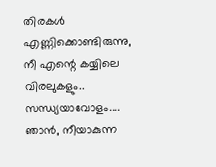തിരകൾ എണ്ണിക്കൊണ്ടിരുന്നു, നീ എന്റെ കയ്യിലെ വിരലുകളും.. സന്ധ്യയാവോളം....
ഞാൻ, നീയാകുന്ന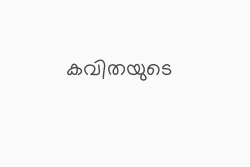കവിതയുടെ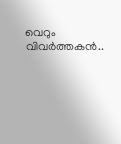വെറും വിവർത്തകൻ..